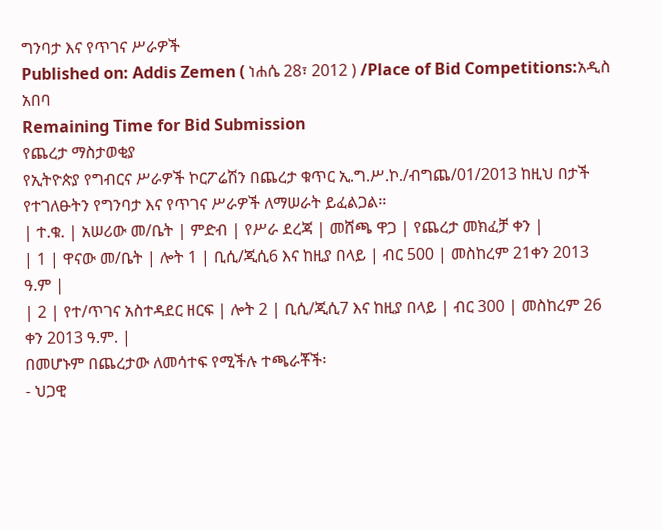ግንባታ እና የጥገና ሥራዎች
Published on: Addis Zemen ( ነሐሴ 28፣ 2012 ) /Place of Bid Competitions:አዲስ አበባ
Remaining Time for Bid Submission
የጨረታ ማስታወቂያ
የኢትዮጵያ የግብርና ሥራዎች ኮርፖሬሽን በጨረታ ቁጥር ኢ.ግ.ሥ.ኮ./ብግጨ/01/2013 ከዚህ በታች የተገለፁትን የግንባታ እና የጥገና ሥራዎች ለማሠራት ይፈልጋል፡፡
| ተ.ቁ. | አሠሪው መ/ቤት | ምድብ | የሥራ ደረጃ | መሸጫ ዋጋ | የጨረታ መክፈቻ ቀን |
| 1 | ዋናው መ/ቤት | ሎት 1 | ቢሲ/ጂሲ6 እና ከዚያ በላይ | ብር 500 | መስከረም 21ቀን 2013 ዓ.ም |
| 2 | የተ/ጥገና አስተዳደር ዘርፍ | ሎት 2 | ቢሲ/ጂሲ7 እና ከዚያ በላይ | ብር 300 | መስከረም 26 ቀን 2013 ዓ.ም. |
በመሆኑም በጨረታው ለመሳተፍ የሚችሉ ተጫራቾች፡
- ህጋዊ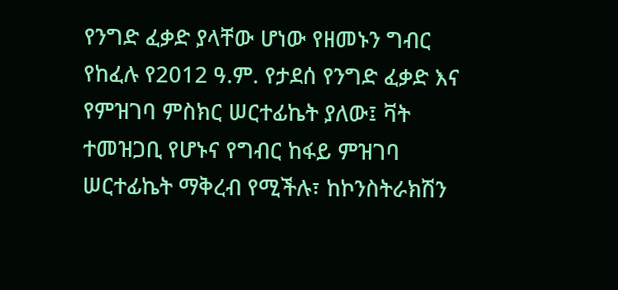የንግድ ፈቃድ ያላቸው ሆነው የዘመኑን ግብር የከፈሉ የ2012 ዓ.ም. የታደሰ የንግድ ፈቃድ እና የምዝገባ ምስክር ሠርተፊኬት ያለው፤ ቫት ተመዝጋቢ የሆኑና የግብር ከፋይ ምዝገባ ሠርተፊኬት ማቅረብ የሚችሉ፣ ከኮንስትራክሽን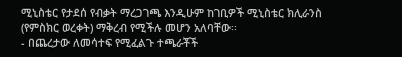ሚኒስቴር የታደሰ የብቃት ማረጋገጫ እንዲሁም ከገቢዎች ሚኒስቴር ክሊራንስ (የምስክር ወረቀት) ማቅረብ የሚችሉ መሆን አለባቸው፡፡
- በጨረታው ለመሳተፍ የሚፈልጉ ተጫራቾች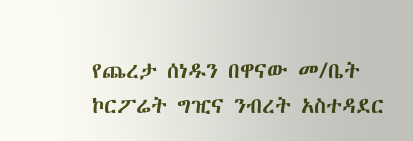የጨረታ ሰነዱን በዋናው መ/ቤት ኮርፖሬት ግዢና ንብረት አስተዳደር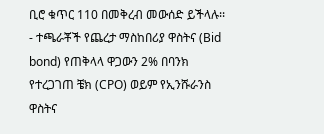ቢሮ ቁጥር 110 በመቅረብ መውሰድ ይችላሉ፡፡
- ተጫራቾች የጨረታ ማስከበሪያ ዋስትና (Bid bond) የጠቅላላ ዋጋውን 2% በባንክ የተረጋገጠ ቼክ (CPO) ወይም የኢንሹራንስ ዋስትና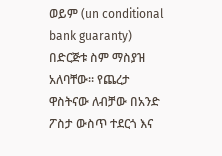ወይም (un conditional bank guaranty) በድርጅቱ ስም ማስያዝ አለባቸው። የጨረታ ዋስትናው ለብቻው በአንድ ፖስታ ውስጥ ተደርጎ እና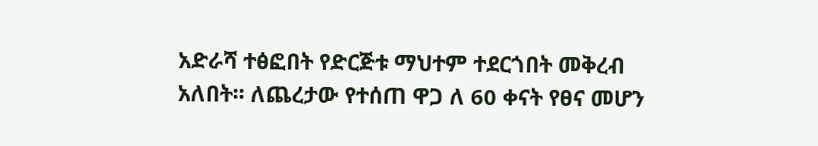አድራሻ ተፅፎበት የድርጅቱ ማህተም ተደርጎበት መቅረብ አለበት፡፡ ለጨረታው የተሰጠ ዋጋ ለ 60 ቀናት የፀና መሆን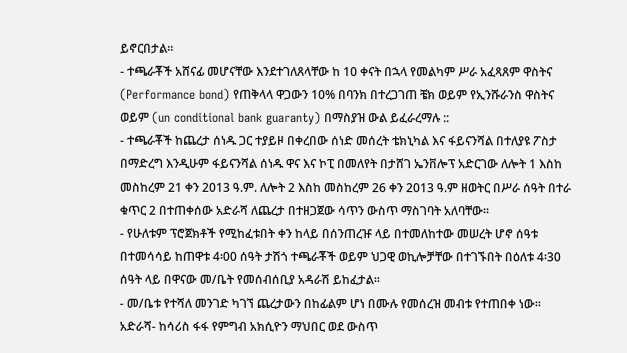ይኖርበታል፡፡
- ተጫራቾች አሸናፊ መሆናቸው እንደተገለጸላቸው ከ 10 ቀናት በኋላ የመልካም ሥራ አፈጻጸም ዋስትና (Performance bond) የጠቅላላ ዋጋውን 10% በባንክ በተረጋገጠ ቼክ ወይም የኢንሹራንስ ዋስትና ወይም (un conditional bank guaranty) በማስያዝ ውል ይፈራረማሉ ::
- ተጫራቾች ከጨረታ ሰነዱ ጋር ተያይዞ በቀረበው ሰነድ መሰረት ቴክኒካል እና ፋይናንሻል በተለያዩ ፖስታ በማድረግ እንዲሁም ፋይናንሻል ሰነዱ ዋና እና ኮፒ በመለየት በታሸገ ኤንቨሎፕ አድርገው ለሎት 1 እስከ መስከረም 21 ቀን 2013 ዓ.ም. ለሎት 2 እስከ መስከረም 26 ቀን 2013 ዓ.ም ዘወትር በሥራ ሰዓት በተራ ቁጥር 2 በተጠቀሰው አድራሻ ለጨረታ በተዘጋጀው ሳጥን ውስጥ ማስገባት አለባቸው፡፡
- የሁለቱም ፕሮጀክቶች የሚከፈቱበት ቀን ከላይ በሰንጠረዡ ላይ በተመለከተው መሠረት ሆኖ ሰዓቱ በተመሳሳይ ከጠዋቱ 4፡00 ሰዓት ታሽጎ ተጫራቾች ወይም ህጋዊ ወኪሎቻቸው በተገኙበት በዕለቱ 4፡30 ሰዓት ላይ በዋናው መ/ቤት የመሰብሰቢያ አዳራሽ ይከፈታል፡፡
- መ/ቤቱ የተሻለ መንገድ ካገኘ ጨረታውን በከፊልም ሆነ በሙሉ የመሰረዝ መብቱ የተጠበቀ ነው፡፡
አድራሻ- ከሳሪስ ፋፋ የምግብ አክሲዮን ማህበር ወደ ውስጥ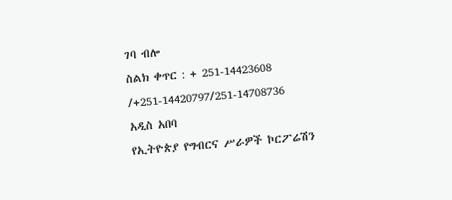ገባ ብሎ
ስልክ ቀጥር : + 251-14423608 /+251-14420797/251-14708736
አዲስ አበባ
የኢትዮጵያ የግብርና ሥራዎች ኮርፖሬሽን